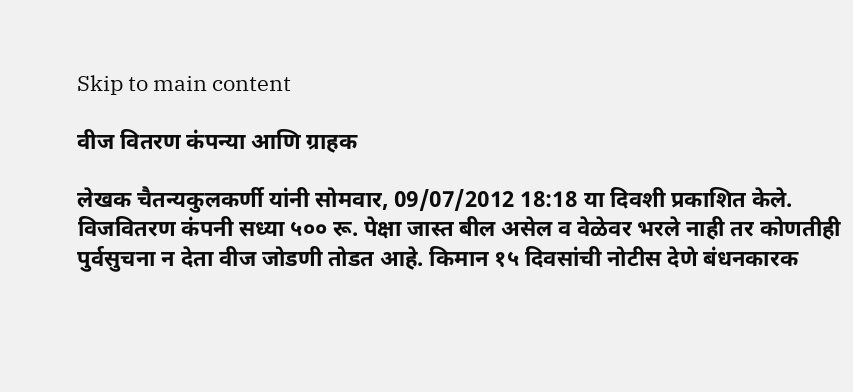Skip to main content

वीज वितरण कंपन्या आणि ग्राहक

लेखक चैतन्यकुलकर्णी यांनी सोमवार, 09/07/2012 18:18 या दिवशी प्रकाशित केले.
विजवितरण कंपनी सध्या ५०० रू. पेक्षा जास्त बील असेल व वेळेवर भरले नाही तर कोणतीही पुर्वसुचना न देता वीज जोडणी तोडत आहे. किमान १५ दिवसांची नोटीस देणे बंधनकारक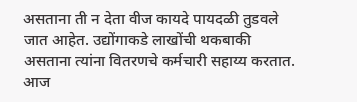असताना ती न देता वीज कायदे पायदळी तुडवले जात आहेत. उद्योंगाकडे लाखोंची थकबाकी असताना त्यांना वितरणचे कर्मचारी सहाय्य करतात. आज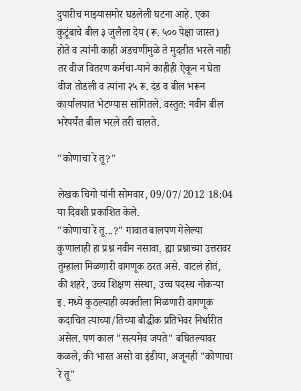दुपारीच माझ्यासमोर घडलेली घटना आहे. एका कुटूंबाचे बील ३ जुलैला देय (रू. ५०० पेक्षा जास्त) होते व त्यांनी काही अडचणींमुळे ते मुदतीत भरले नाही तर वीज वितरण कर्मचा-याने काहीही ऐकून न घेता वीज तोडली व त्यांना २५ रू. दंड व बील भरून कार्यालयात भेटण्यास सांगितले. वस्तुत: नवीन बील भरेपर्यंत बील भरले तरी चालते.

"कोणाचा रे तू?"

लेखक चिगो यांनी सोमवार, 09/07/2012 18:04 या दिवशी प्रकाशित केले.
"कोणाचा रे तू...?" गावात बालपण गेलेल्या कुणालाही हा प्रश्न नवीन नसावा. ह्या प्रश्नाच्या उत्तरावर तुम्हाला मिळणारी वागणूक ठरत असे. वाटलं होतं, की शहरे, उच्च शिक्षण संस्था, उच्च पदस्थ नोकर्‍या इ. मध्ये कुठल्याही व्यक्तीला मिळणारी वागणूक कदाचित त्याच्या/तिच्या बौद्धीक प्रतिभेवर निर्धारीत असेल. पण काल "सत्यमेव जयते" बघितल्यावर कळले, की भारत असो वा इंडीया, अजूनही "कोणाचा रे तू"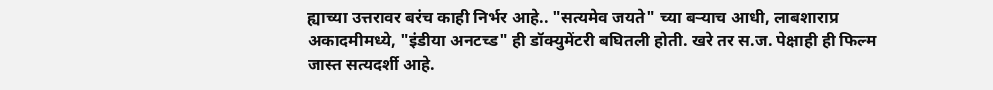ह्याच्या उत्तरावर बरंच काही निर्भर आहे.. "सत्यमेव जयते" च्या बर्‍याच आधी, लाबशाराप्र अकादमीमध्ये, "इंडीया अनटच्ड" ही डॉक्युमेंटरी बघितली होती. खरे तर स.ज. पेक्षाही ही फिल्म जास्त सत्यदर्शी आहे.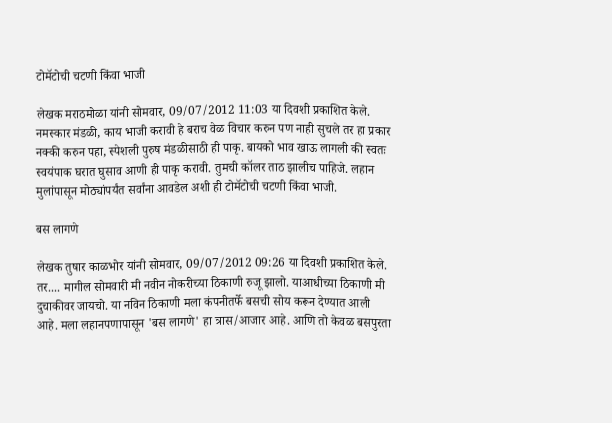टोमॅटोची चटणी किंवा भाजी

लेखक मराठमोळा यांनी सोमवार, 09/07/2012 11:03 या दिवशी प्रकाशित केले.
नमस्कार मंडळी, काय भाजी करावी हे बराच वेळ विचार करुन पण नाही सुचले तर हा प्रकार नक्की करुन पहा, स्पेशली पुरुष मंडळीसाठी ही पाकृ. बायको भाव खाऊ लागली की स्वतः स्वयंपाक घरात घुसाव आणी ही पाकृ करावी. तुमची कॉलर ताठ झालीच पाहिजे. लहान मुलांपासून मोठ्यांपर्यंत सर्वांना आवडेल अशी ही टोमॅटोची चटणी किंवा भाजी.

बस लागणे

लेखक तुषार काळभोर यांनी सोमवार, 09/07/2012 09:26 या दिवशी प्रकाशित केले.
तर.... मागील सोमवारी मी नवीन नोकरीच्या ठिकाणी रुजू झालो. याआधीच्या ठिकाणी मी दुचाकीवर जायचो. या नविन ठिकाणी मला कंपनीतर्फे बसची सोय करून देण्यात आली आहे. मला लहानपणापासून 'बस लागणे' हा त्रास/आजार आहे. आणि तो केवळ बसपुरता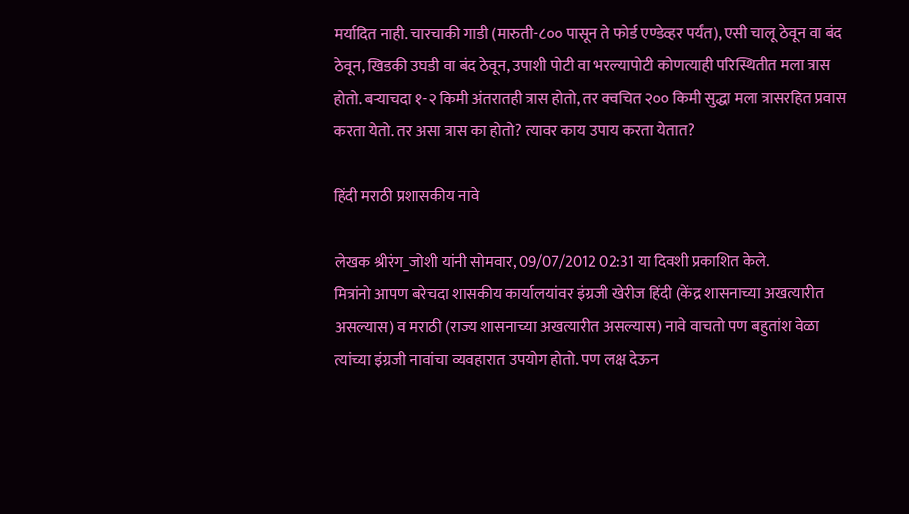मर्यादित नाही. चारचाकी गाडी (मारुती-८०० पासून ते फोर्ड एण्डेव्हर पर्यंत), एसी चालू ठेवून वा बंद ठेवून, खिडकी उघडी वा बंद ठेवून, उपाशी पोटी वा भरल्यापोटी कोणत्याही परिस्थितीत मला त्रास होतो. बर्‍याचदा १-२ किमी अंतरातही त्रास होतो, तर क्वचित २०० किमी सुद्धा मला त्रासरहित प्रवास करता येतो. तर असा त्रास का होतो? त्यावर काय उपाय करता येतात?

हिंदी मराठी प्रशासकीय नावे

लेखक श्रीरंग_जोशी यांनी सोमवार, 09/07/2012 02:31 या दिवशी प्रकाशित केले.
मित्रांनो आपण बरेचदा शासकीय कार्यालयांवर इंग्रजी खेरीज हिंदी (केंद्र शासनाच्या अखत्यारीत असल्यास) व मराठी (राज्य शासनाच्या अखत्यारीत असल्यास) नावे वाचतो पण बहुतांश वेळा त्यांच्या इंग्रजी नावांचा व्यवहारात उपयोग होतो. पण लक्ष देऊन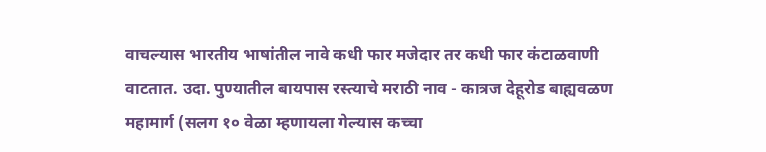वाचल्यास भारतीय भाषांतील नावे कधी फार मजेदार तर कधी फार कंटाळवाणी वाटतात. उदा. पुण्यातील बायपास रस्त्याचे मराठी नाव - कात्रज देहूरोड बाह्यवळण महामार्ग (सलग १० वेळा म्हणायला गेल्यास कच्चा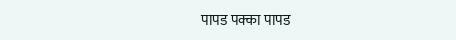पापड पक्का पापड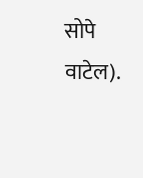सोपे वाटेल).